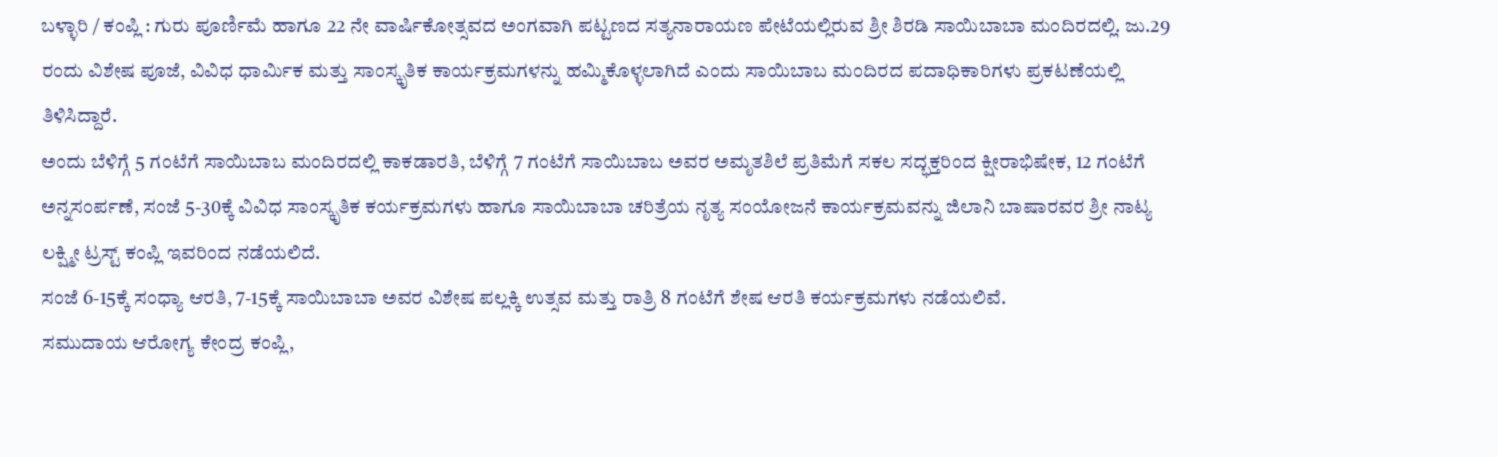ಬಳ್ಳಾರಿ / ಕಂಪ್ಲಿ : ಗುರು ಪೂರ್ಣಿಮೆ ಹಾಗೂ 22 ನೇ ವಾರ್ಷಿಕೋತ್ಸವದ ಅಂಗವಾಗಿ ಪಟ್ಟಣದ ಸತ್ಯನಾರಾಯಣ ಪೇಟೆಯಲ್ಲಿರುವ ಶ್ರೀ ಶಿರಡಿ ಸಾಯಿಬಾಬಾ ಮಂದಿರದಲ್ಲಿ. ಜು.29 ರಂದು ವಿಶೇಷ ಪೂಜೆ, ವಿವಿಧ ಧಾರ್ಮಿಕ ಮತ್ತು ಸಾಂಸ್ಕೃತಿಕ ಕಾರ್ಯಕ್ರಮಗಳನ್ನು ಹಮ್ಮಿಕೊಳ್ಳಲಾಗಿದೆ ಎಂದು ಸಾಯಿಬಾಬ ಮಂದಿರದ ಪದಾಧಿಕಾರಿಗಳು ಪ್ರಕಟಣೆಯಲ್ಲಿ ತಿಳಿಸಿದ್ದಾರೆ.
ಅಂದು ಬೆಳಿಗ್ಗೆ 5 ಗಂಟೆಗೆ ಸಾಯಿಬಾಬ ಮಂದಿರದಲ್ಲಿ ಕಾಕಡಾರತಿ, ಬೆಳಿಗ್ಗೆ 7 ಗಂಟೆಗೆ ಸಾಯಿಬಾಬ ಅವರ ಅಮೃತಶಿಲೆ ಪ್ರತಿಮೆಗೆ ಸಕಲ ಸದ್ಭಕ್ತರಿಂದ ಕ್ಷೀರಾಭಿಷೇಕ, 12 ಗಂಟೆಗೆ ಅನ್ನಸಂರ್ಪಣೆ, ಸಂಜೆ 5-30ಕ್ಕೆ ವಿವಿಧ ಸಾಂಸ್ಕೃತಿಕ ಕರ್ಯಕ್ರಮಗಳು ಹಾಗೂ ಸಾಯಿಬಾಬಾ ಚರಿತ್ರೆಯ ನೃತ್ಯ ಸಂಯೋಜನೆ ಕಾರ್ಯಕ್ರಮವನ್ನು ಜಿಲಾನಿ ಬಾಷಾರವರ ಶ್ರೀ ನಾಟ್ಯ ಲಕ್ಷ್ಮೀ ಟ್ರಸ್ಟ್ ಕಂಪ್ಲಿ ಇವರಿಂದ ನಡೆಯಲಿದೆ.
ಸಂಜೆ 6-15ಕ್ಕೆ ಸಂಧ್ಯಾ ಆರತಿ, 7-15ಕ್ಕೆ ಸಾಯಿಬಾಬಾ ಅವರ ವಿಶೇಷ ಪಲ್ಲಕ್ಕಿ ಉತ್ಸವ ಮತ್ತು ರಾತ್ರಿ 8 ಗಂಟೆಗೆ ಶೇಷ ಆರತಿ ಕರ್ಯಕ್ರಮಗಳು ನಡೆಯಲಿವೆ.
ಸಮುದಾಯ ಆರೋಗ್ಯ ಕೇಂದ್ರ ಕಂಪ್ಲಿ,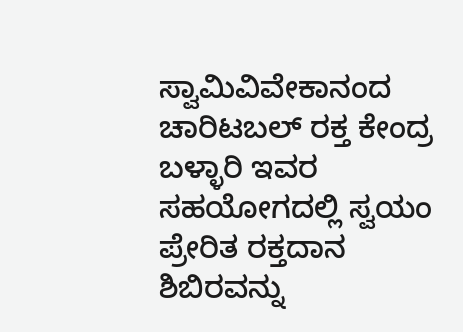ಸ್ವಾಮಿವಿವೇಕಾನಂದ ಚಾರಿಟಬಲ್ ರಕ್ತ ಕೇಂದ್ರ ಬಳ್ಳಾರಿ ಇವರ ಸಹಯೋಗದಲ್ಲಿ ಸ್ವಯಂ ಪ್ರೇರಿತ ರಕ್ತದಾನ ಶಿಬಿರವನ್ನು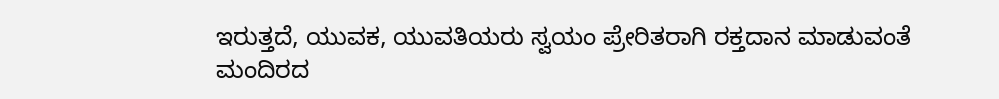ಇರುತ್ತದೆ, ಯುವಕ, ಯುವತಿಯರು ಸ್ವಯಂ ಪ್ರೇರಿತರಾಗಿ ರಕ್ತದಾನ ಮಾಡುವಂತೆ ಮಂದಿರದ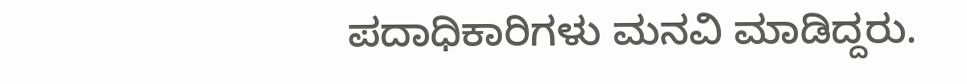ಪದಾಧಿಕಾರಿಗಳು ಮನವಿ ಮಾಡಿದ್ದರು.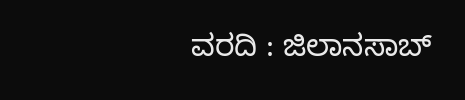ವರದಿ : ಜಿಲಾನಸಾಬ್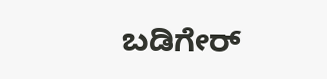ಬಡಿಗೇರ್